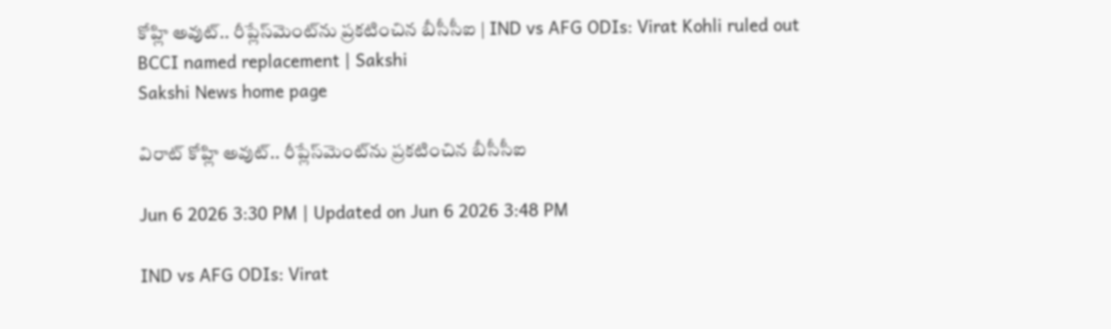కోహ్లి అవుట్‌.. రీప్లేస్‌మెంట్‌ను ప్రకటించిన బీసీసీఐ | IND vs AFG ODIs: Virat Kohli ruled out BCCI named replacement | Sakshi
Sakshi News home page

విరాట్‌ కోహ్లి అవుట్‌.. రీప్లేస్‌మెంట్‌ను ప్రకటించిన బీసీసీఐ

Jun 6 2026 3:30 PM | Updated on Jun 6 2026 3:48 PM

IND vs AFG ODIs: Virat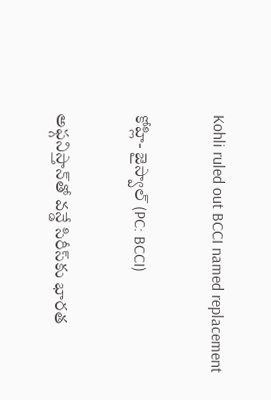Kohli ruled out BCCI named replacement

కోహ్లి- జైస్వాల్‌ (PC: BCCI)

అఫ్గనిస్తాన్‌తో వన్డే సిరీస్‌కు భారత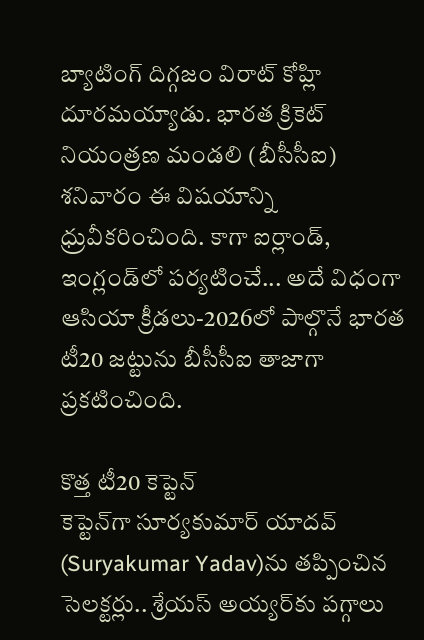బ్యాటింగ్‌ దిగ్గజం విరాట్‌ కోహ్లి దూరమయ్యాడు. భారత క్రికెట్‌ నియంత్రణ మండలి (బీసీసీఐ) శనివారం ఈ విషయాన్ని ధ్రువీకరించింది. కాగా ఐర్లాండ్‌, ఇంగ్లండ్‌లో పర్యటించే... అదే విధంగా ఆసియా క్రీడలు-2026లో పాల్గొనే భారత టీ20 జట్టును బీసీసీఐ తాజాగా ప్రకటించింది.

కొత్త టీ20 కెప్టెన్‌
కెప్టెన్‌గా సూర్యకుమార్‌ యాదవ్‌ (Suryakumar Yadav)ను తప్పించిన సెలక్టర్లు.. శ్రేయస్‌ అయ్యర్‌కు పగ్గాలు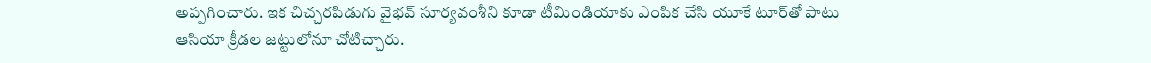అప్పగించారు. ఇక చిచ్చరపిడుగు వైభవ్‌ సూర్యవంశీని కూడా టీమిండియాకు ఎంపిక చేసి యూకే టూర్‌తో పాటు ఆసియా క్రీడల జట్టులోనూ చోటిచ్చారు.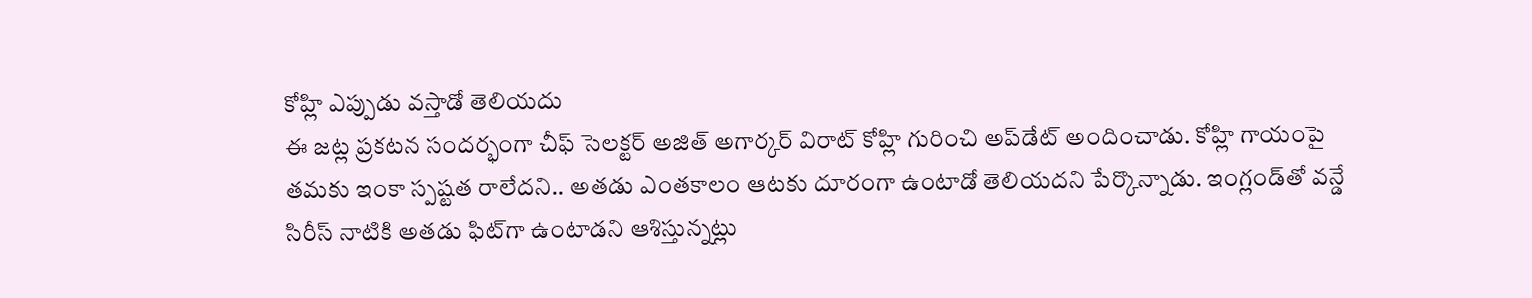కోహ్లి ఎప్పుడు వస్తాడో తెలియదు
ఈ జట్ల ప్రకటన సందర్భంగా చీఫ్‌ సెలక్టర్‌ అజిత్‌ అగార్కర్‌ విరాట్‌ కోహ్లి గురించి అప్‌డేట్‌ అందించాడు. కోహ్లి గాయంపై తమకు ఇంకా స్పష్టత రాలేదని.. అతడు ఎంతకాలం ఆటకు దూరంగా ఉంటాడో తెలియదని పేర్కొన్నాడు. ఇంగ్లండ్‌తో వన్డే సిరీస్‌ నాటికి అతడు ఫిట్‌గా ఉంటాడని ఆశిస్తున్నట్లు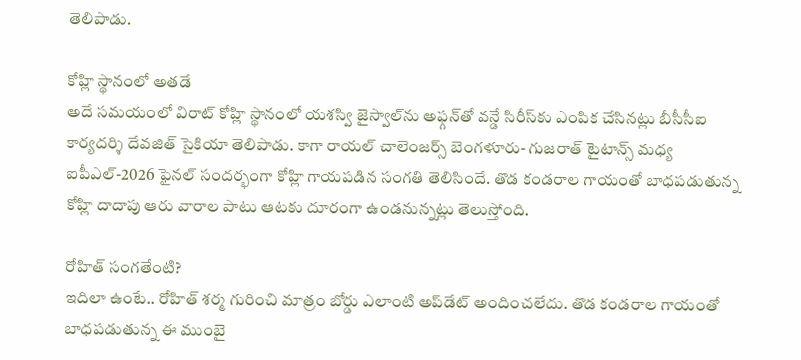తెలిపాడు.

కోహ్లి స్థానంలో అతడే
అదే సమయంలో విరాట్‌ కోహ్లి స్థానంలో యశస్వి జైస్వాల్‌ను అఫ్గన్‌తో వన్డే సిరీస్‌కు ఎంపిక చేసినట్లు బీసీసీఐ కార్యదర్శి దేవజిత్‌ సైకియా తెలిపాడు. కాగా రాయల్‌ చాలెంజర్స్‌ బెంగళూరు- గుజరాత్‌ టైటాన్స్‌ మధ్య ఐపీఎల్‌-2026 ఫైనల్‌ సందర్భంగా కోహ్లి గాయపడిన సంగతి తెలిసిందే. తొడ కండరాల గాయంతో బాధపడుతున్న కోహ్లి దాదాపు ఆరు వారాల పాటు ఆటకు దూరంగా ఉండనున్నట్లు తెలుస్తోంది.

రోహిత్‌ సంగతేంటి?
ఇదిలా ఉంటే.. రోహిత్‌ శర్మ గురించి మాత్రం బోర్డు ఎలాంటి అప్‌డేట్‌ అందించలేదు. తొడ కండరాల గాయంతో బాధపడుతున్న ఈ ముంబై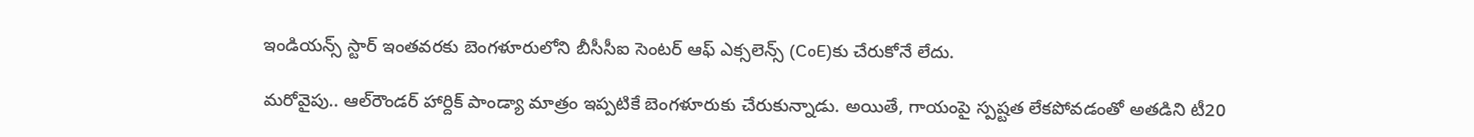ఇండియన్స్‌ స్టార్‌ ఇంతవరకు బెంగళూరులోని బీసీసీఐ సెంటర్‌ ఆఫ్‌ ఎక్సలెన్స్‌ (CoE)కు చేరుకోనే లేదు.

మరోవైపు.. ఆల్‌రౌండర్‌ హార్దిక్‌ పాండ్యా మాత్రం ఇప్పటికే బెంగళూరుకు చేరుకున్నాడు. అయితే, గాయంపై స్పష్టత లేకపోవడంతో అతడిని టీ20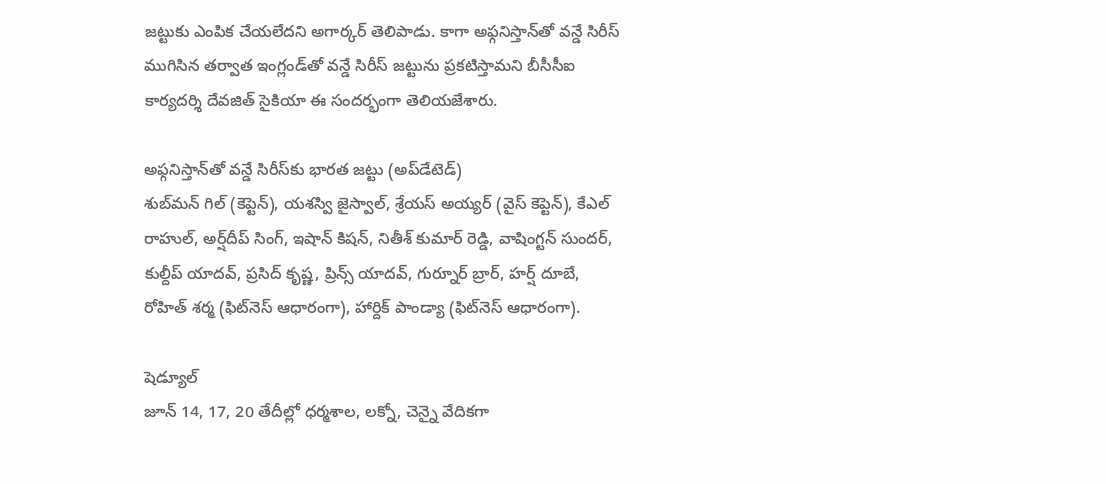జట్టుకు ఎంపిక చేయలేదని అగార్కర్‌ తెలిపాడు. కాగా అఫ్గనిస్తాన్‌తో వన్డే సిరీస్‌ ముగిసిన తర్వాత ఇంగ్లండ్‌తో వన్డే సిరీస్‌ జట్టును ప్రకటిస్తామని బీసీసీఐ కార్యదర్శి దేవజిత్‌ సైకియా ఈ సందర్భంగా తెలియజేశారు.

అఫ్గనిస్తాన్‌తో వన్డే సిరీస్‌కు భారత జట్టు (అప్‌డేటెడ్‌)
శుబ్‌మన్‌ గిల్‌ (కెప్టెన్‌), యశస్వి జైస్వాల్‌, శ్రేయస్‌ అయ్యర్‌ (వైస్‌ కెప్టెన్‌), కేఎల్‌ రాహుల్‌, అర్ష్‌దీప్‌ సింగ్‌, ఇషాన్‌ కిషన్‌, నితీశ్‌ కుమార్‌ రెడ్డి, వాషింగ్టన్‌ సుందర్‌, కుల్దీప్‌ యాదవ్‌, ప్రసిద్‌ కృష్ణ, ప్రిన్స్‌ యాదవ్‌, గుర్నూర్‌ బ్రార్‌, హర్ష్‌ దూబే, రోహిత్‌ శర్మ (ఫిట్‌నెస్‌ ఆధారంగా), హార్దిక్‌ పాండ్యా (ఫిట్‌నెస్‌ ఆధారంగా).

షెడ్యూల్‌
జూన్‌ 14, 17, 20 తేదీల్లో ధర్మశాల, లక్నో, చెన్నై వేదికగా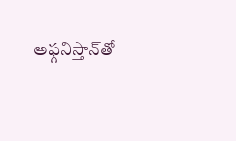అఫ్గనిస్తాన్‌తో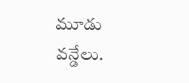మూడు వన్డేలు.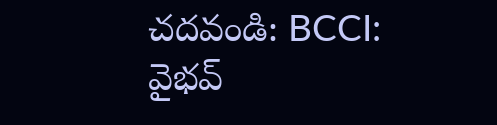చదవండి: BCCI: వైభవ్‌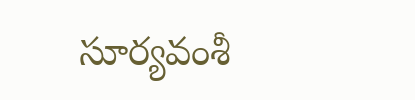సూర్యవంశీ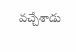వచ్చేశాడు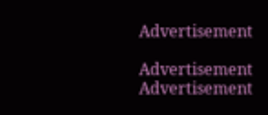Advertisement

Advertisement
Advertisement